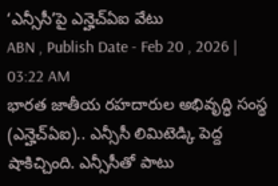‘ఎన్సీసీ’పై ఎన్హెచ్ఏఐ వేటు
ABN , Publish Date - Feb 20 , 2026 | 03:22 AM
భారత జాతీయ రహదారుల అభివృద్ధి సంస్థ (ఎన్హెచ్ఏఐ).. ఎన్సీసీ లిమిటెడ్కి పెద్ద షాకిచ్చింది. ఎన్సీసీతో పాటు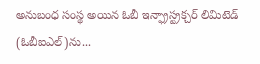అనుబంధ సంస్థ అయిన ఓబీ ఇన్ఫ్రాస్ట్రక్చర్ లిమిటెడ్ (ఓబీఐఎల్)ను...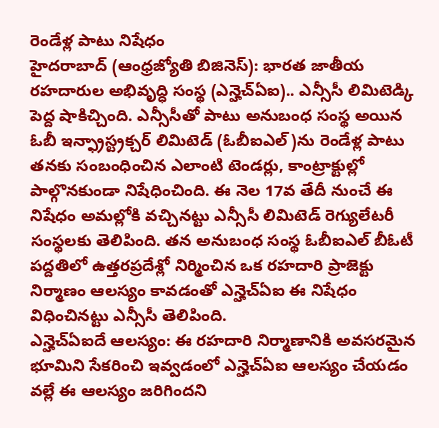రెండేళ్ల పాటు నిషేధం
హైదరాబాద్ (ఆంధ్రజ్యోతి బిజినెస్): భారత జాతీయ రహదారుల అభివృద్ధి సంస్థ (ఎన్హెచ్ఏఐ).. ఎన్సీసీ లిమిటెడ్కి పెద్ద షాకిచ్చింది. ఎన్సీసీతో పాటు అనుబంధ సంస్థ అయిన ఓబీ ఇన్ఫ్రాస్ట్రక్చర్ లిమిటెడ్ (ఓబీఐఎల్)ను రెండేళ్ల పాటు తనకు సంబంధించిన ఎలాంటి టెండర్లు, కాంట్రాక్టుల్లో పాల్గొనకుండా నిషేధించింది. ఈ నెల 17వ తేదీ నుంచే ఈ నిషేధం అమల్లోకి వచ్చినట్టు ఎన్సీసీ లిమిటెడ్ రెగ్యులేటరీ సంస్థలకు తెలిపింది. తన అనుబంధ సంస్థ ఓబీఐఎల్ బీఓటీ పద్దతిలో ఉత్తరప్రదేశ్లో నిర్మించిన ఒక రహదారి ప్రాజెక్టు నిర్మాణం ఆలస్యం కావడంతో ఎన్హెచ్ఏఐ ఈ నిషేధం విధించినట్టు ఎన్సీసీ తెలిపింది.
ఎన్హెచ్ఏఐదే ఆలస్యం: ఈ రహదారి నిర్మాణానికి అవసరమైన భూమిని సేకరించి ఇవ్వడంలో ఎన్హెచ్ఏఐ ఆలస్యం చేయడం వల్లే ఈ ఆలస్యం జరిగిందని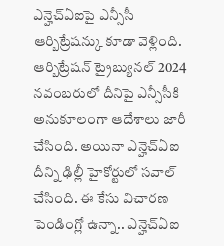ఎన్హెచ్ఏఐపై ఎన్సీసీ ఆర్బిట్రేషన్కు కూడా వెళ్లింది. ఆర్బిట్రేషన్ ట్రైబ్యునల్ 2024 నవంబరులో దీనిపై ఎన్సీసీకి అనుకూలంగా ఆదేశాలు జారీ చేసింది. అయినా ఎన్హెచ్ఏఐ దీన్ని ఢిల్లీ హైకోర్టులో సవాల్ చేసింది. ఈ కేసు విచారణ పెండింగ్లో ఉన్నా.. ఎన్హెచ్ఏఐ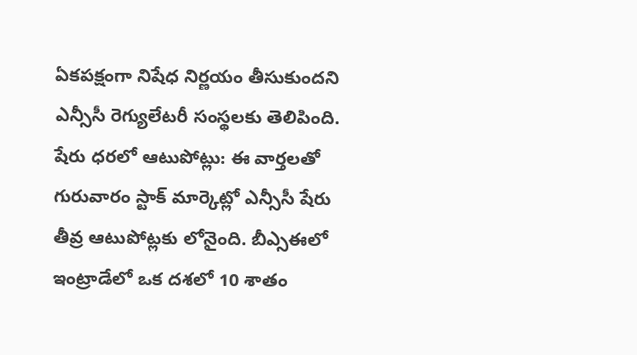ఏకపక్షంగా నిషేధ నిర్ణయం తీసుకుందని ఎన్సీసీ రెగ్యులేటరీ సంస్థలకు తెలిపింది.
షేరు ధరలో ఆటుపోట్లు: ఈ వార్తలతో గురువారం స్టాక్ మార్కెట్లో ఎన్సీసీ షేరు తీవ్ర ఆటుపోట్లకు లోనైంది. బీఎ్సఈలో ఇంట్రాడేలో ఒక దశలో 10 శాతం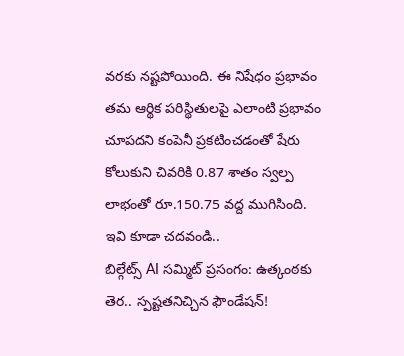వరకు నష్టపోయింది. ఈ నిషేధం ప్రభావం తమ ఆర్థిక పరిస్థితులపై ఎలాంటి ప్రభావం చూపదని కంపెనీ ప్రకటించడంతో షేరు కోలుకుని చివరికి 0.87 శాతం స్వల్ప లాభంతో రూ.150.75 వద్ద ముగిసింది.
ఇవి కూడా చదవండి..
బిల్గేట్స్ AI సమ్మిట్ ప్రసంగం: ఉత్కంఠకు తెర.. స్పష్టతనిచ్చిన ఫౌండేషన్!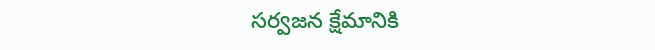సర్వజన క్షేమానికి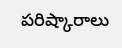పరిష్కారాలు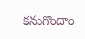కనుగొందాం